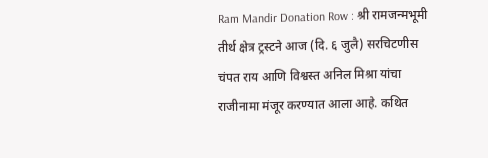Ram Mandir Donation Row : श्री रामजन्मभूमी तीर्थ क्षेत्र ट्रस्टने आज (दि. ६ जुलै) सरचिटणीस चंपत राय आणि विश्वस्त अनिल मिश्रा यांचा राजीनामा मंजूर करण्यात आला आहे. कथित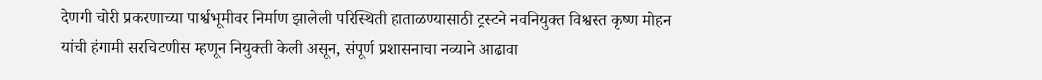देणगी चोरी प्रकरणाच्या पार्श्वभूमीवर निर्माण झालेली परिस्थिती हाताळण्यासाठी ट्रस्टने नवनियुक्त विश्वस्त कृष्ण मोहन यांची हंगामी सरचिटणीस म्हणून नियुक्ती केली असून, संपूर्ण प्रशासनाचा नव्याने आढावा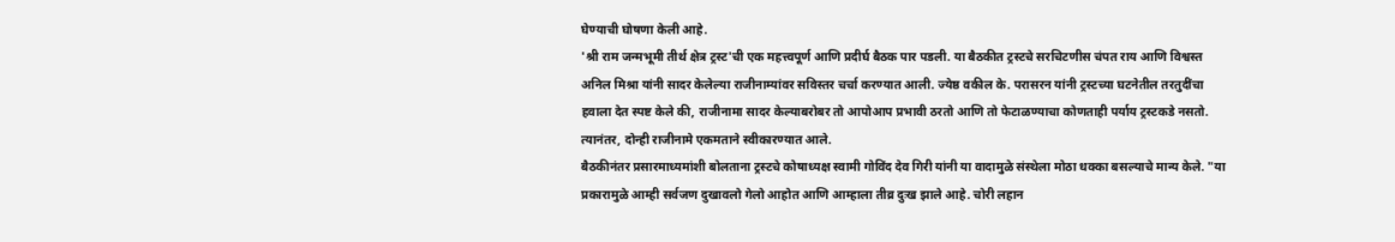घेण्याची घोषणा केली आहे.
'श्री राम जन्मभूमी तीर्थ क्षेत्र ट्रस्ट'ची एक महत्त्वपूर्ण आणि प्रदीर्घ बैठक पार पडली. या बैठकीत ट्रस्टचे सरचिटणीस चंपत राय आणि विश्वस्त अनिल मिश्रा यांनी सादर केलेल्या राजीनाम्यांवर सविस्तर चर्चा करण्यात आली. ज्येष्ठ वकील के. परासरन यांनी ट्रस्टच्या घटनेतील तरतुदींचा हवाला देत स्पष्ट केले की, राजीनामा सादर केल्याबरोबर तो आपोआप प्रभावी ठरतो आणि तो फेटाळण्याचा कोणताही पर्याय ट्रस्टकडे नसतो. त्यानंतर, दोन्ही राजीनामे एकमताने स्वीकारण्यात आले.
बैठकीनंतर प्रसारमाध्यमांशी बोलताना ट्रस्टचे कोषाध्यक्ष स्वामी गोविंद देव गिरी यांनी या वादामुळे संस्थेला मोठा धक्का बसल्याचे मान्य केले. "या प्रकारामुळे आम्ही सर्वजण दुखावलो गेलो आहोत आणि आम्हाला तीव्र दुःख झाले आहे. चोरी लहान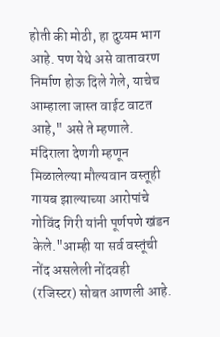होती की मोठी, हा दुय्यम भाग आहे. पण येथे असे वातावरण निर्माण होऊ दिले गेले, याचेच आम्हाला जास्त वाईट वाटत आहे," असे ते म्हणाले.
मंदिराला देणगी म्हणून मिळालेल्या मौल्यवान वस्तूही गायब झाल्याच्या आरोपांचे गोविंद गिरी यांनी पूर्णपणे खंडन केले."आम्ही या सर्व वस्तूंची नोंद असलेली नोंदवही (रजिस्टर) सोबत आणली आहे.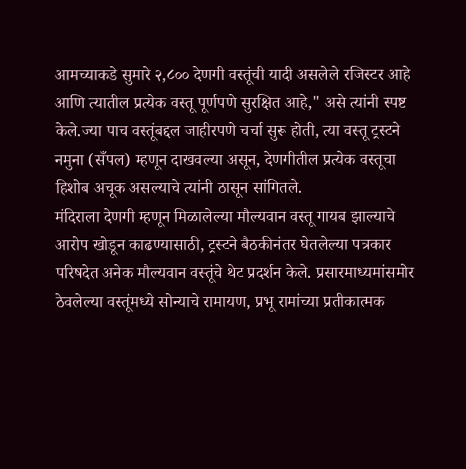आमच्याकडे सुमारे २,८०० देणगी वस्तूंची यादी असलेले रजिस्टर आहे आणि त्यातील प्रत्येक वस्तू पूर्णपणे सुरक्षित आहे," असे त्यांनी स्पष्ट केले.ज्या पाच वस्तूंबद्दल जाहीरपणे चर्चा सुरू होती, त्या वस्तू ट्रस्टने नमुना (सँपल) म्हणून दाखवल्या असून, देणगीतील प्रत्येक वस्तूचा हिशोब अचूक असल्याचे त्यांनी ठासून सांगितले.
मंदिराला देणगी म्हणून मिळालेल्या मौल्यवान वस्तू गायब झाल्याचे आरोप खोडून काढण्यासाठी, ट्रस्टने बैठकीनंतर घेतलेल्या पत्रकार परिषदेत अनेक मौल्यवान वस्तूंचे थेट प्रदर्शन केले. प्रसारमाध्यमांसमोर ठेवलेल्या वस्तूंमध्ये सोन्याचे रामायण, प्रभू रामांच्या प्रतीकात्मक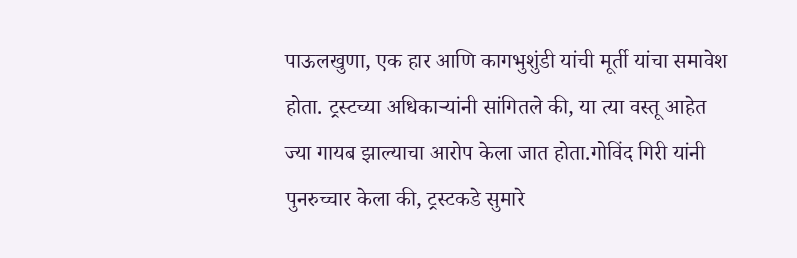पाऊलखुणा, एक हार आणि कागभुशुंडी यांची मूर्ती यांचा समावेश होता. ट्रस्टच्या अधिकाऱ्यांनी सांगितले की, या त्या वस्तू आहेत ज्या गायब झाल्याचा आरोप केला जात होता.गोविंद गिरी यांनी पुनरुच्चार केला की, ट्रस्टकडे सुमारे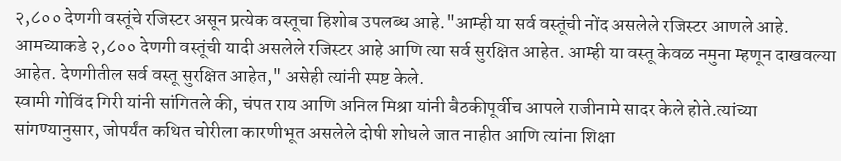२,८०० देणगी वस्तूंचे रजिस्टर असून प्रत्येक वस्तूचा हिशोब उपलब्ध आहे."आम्ही या सर्व वस्तूंची नोंद असलेले रजिस्टर आणले आहे. आमच्याकडे २,८०० देणगी वस्तूंची यादी असलेले रजिस्टर आहे आणि त्या सर्व सुरक्षित आहेत. आम्ही या वस्तू केवळ नमुना म्हणून दाखवल्या आहेत. देणगीतील सर्व वस्तू सुरक्षित आहेत," असेही त्यांनी स्पष्ट केले.
स्वामी गोविंद गिरी यांनी सांगितले की, चंपत राय आणि अनिल मिश्रा यांनी बैठकीपूर्वीच आपले राजीनामे सादर केले होते.त्यांच्या सांगण्यानुसार, जोपर्यंत कथित चोरीला कारणीभूत असलेले दोषी शोधले जात नाहीत आणि त्यांना शिक्षा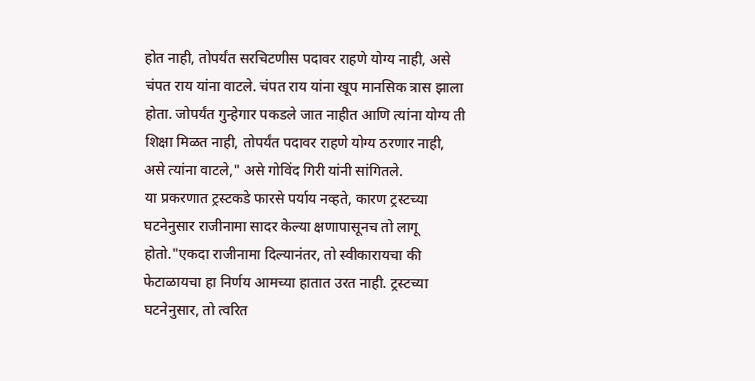होत नाही, तोपर्यंत सरचिटणीस पदावर राहणे योग्य नाही, असे चंपत राय यांना वाटले. चंपत राय यांना खूप मानसिक त्रास झाला होता. जोपर्यंत गुन्हेगार पकडले जात नाहीत आणि त्यांना योग्य ती शिक्षा मिळत नाही, तोपर्यंत पदावर राहणे योग्य ठरणार नाही, असे त्यांना वाटले," असे गोविंद गिरी यांनी सांगितले.
या प्रकरणात ट्रस्टकडे फारसे पर्याय नव्हते, कारण ट्रस्टच्या घटनेनुसार राजीनामा सादर केल्या क्षणापासूनच तो लागू होतो."एकदा राजीनामा दिल्यानंतर, तो स्वीकारायचा की फेटाळायचा हा निर्णय आमच्या हातात उरत नाही. ट्रस्टच्या घटनेनुसार, तो त्वरित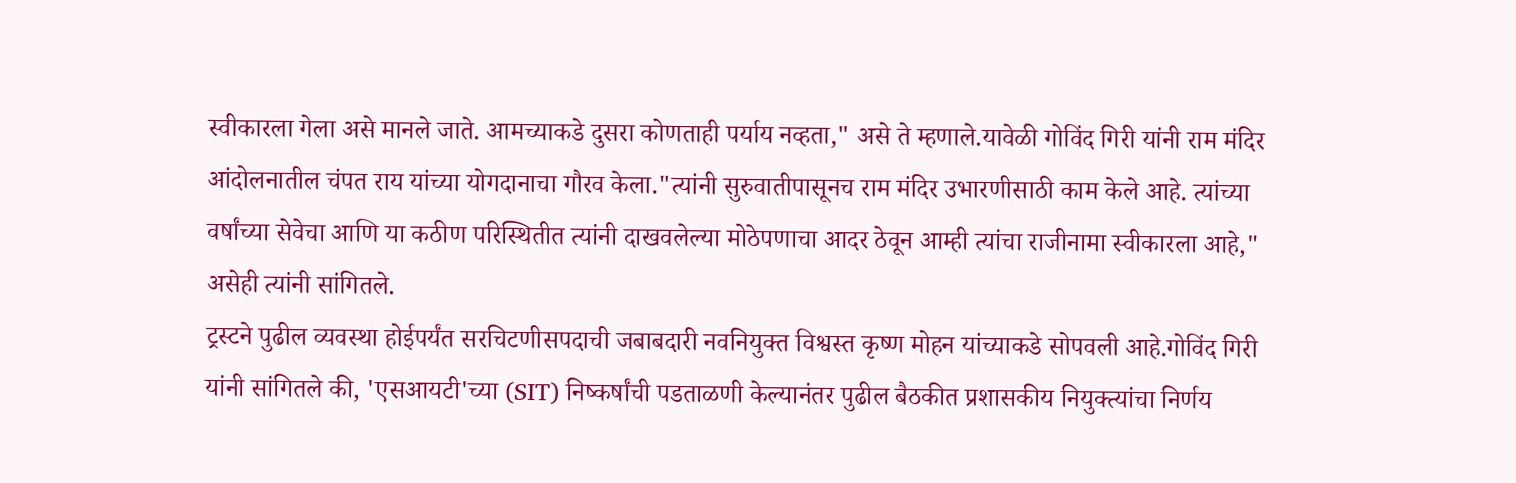स्वीकारला गेला असे मानले जाते. आमच्याकडे दुसरा कोणताही पर्याय नव्हता," असे ते म्हणाले.यावेळी गोविंद गिरी यांनी राम मंदिर आंदोलनातील चंपत राय यांच्या योगदानाचा गौरव केला."त्यांनी सुरुवातीपासूनच राम मंदिर उभारणीसाठी काम केले आहे. त्यांच्या वर्षांच्या सेवेचा आणि या कठीण परिस्थितीत त्यांनी दाखवलेल्या मोठेपणाचा आदर ठेवून आम्ही त्यांचा राजीनामा स्वीकारला आहे," असेही त्यांनी सांगितले.
ट्रस्टने पुढील व्यवस्था होईपर्यंत सरचिटणीसपदाची जबाबदारी नवनियुक्त विश्वस्त कृष्ण मोहन यांच्याकडे सोपवली आहे.गोविंद गिरी यांनी सांगितले की, 'एसआयटी'च्या (SIT) निष्कर्षांची पडताळणी केल्यानंतर पुढील बैठकीत प्रशासकीय नियुक्त्यांचा निर्णय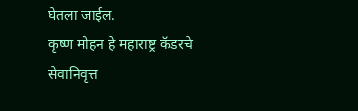घेतला जाईल.
कृष्ण मोहन हे महाराष्ट्र कॅडरचे सेवानिवृत्त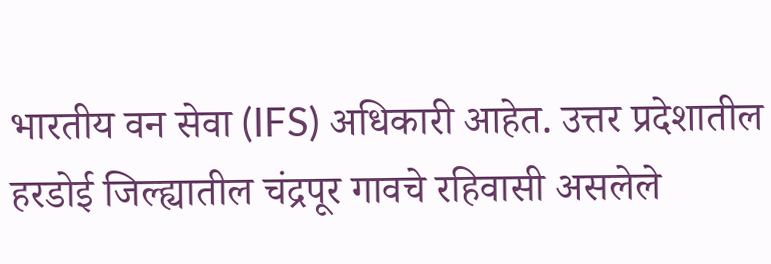भारतीय वन सेवा (IFS) अधिकारी आहेत. उत्तर प्रदेशातील हरडोई जिल्ह्यातील चंद्रपूर गावचे रहिवासी असलेले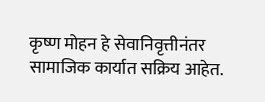कृष्ण मोहन हे सेवानिवृत्तीनंतर सामाजिक कार्यात सक्रिय आहेत.